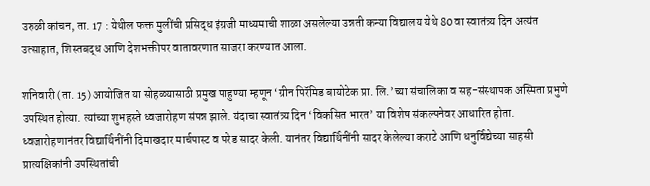उरुळी कांचन, ता. 17 : येथील फक्त मुलींची प्रसिद्ध इंग्रजी माध्यमाची शाळा असलेल्या उन्नती कन्या विद्यालय येथे 80 वा स्वातंत्र्य दिन अत्यंत उत्साहात, शिस्तबद्ध आणि देशभक्तीपर वातावरणात साजरा करण्यात आला.

शनिवारी (ता. 15) आयोजित या सोहळ्यासाठी प्रमुख पाहुण्या म्हणून ‘ग्रीन पिरॅमिड बायोटेक प्रा. लि.’च्या संचालिका व सह-संस्थापक अस्मिता प्रभुणे उपस्थित होत्या. त्यांच्या शुभहस्ते ध्वजारोहण संपन्न झाले. यंदाचा स्वातंत्र्य दिन ‘विकसित भारत’ या विशेष संकल्पनेवर आधारित होता. ध्वजारोहणानंतर विद्यार्थिनींनी दिमाखदार मार्चपास्ट व परेड सादर केली. यानंतर विद्यार्थिनींनी सादर केलेल्या कराटे आणि धनुर्विद्येच्या साहसी प्रात्यक्षिकांनी उपस्थितांची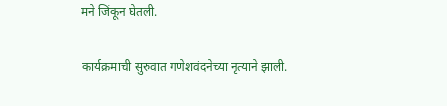मने जिंकून घेतली.

कार्यक्रमाची सुरुवात गणेशवंदनेच्या नृत्याने झाली.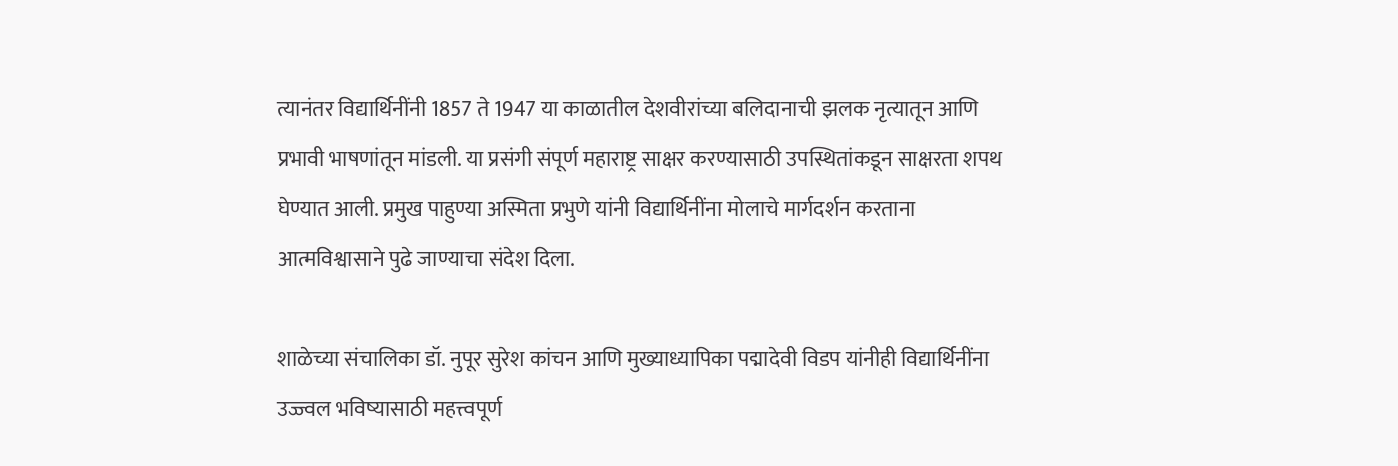त्यानंतर विद्यार्थिनींनी 1857 ते 1947 या काळातील देशवीरांच्या बलिदानाची झलक नृत्यातून आणि प्रभावी भाषणांतून मांडली. या प्रसंगी संपूर्ण महाराष्ट्र साक्षर करण्यासाठी उपस्थितांकडून साक्षरता शपथ घेण्यात आली. प्रमुख पाहुण्या अस्मिता प्रभुणे यांनी विद्यार्थिनींना मोलाचे मार्गदर्शन करताना आत्मविश्वासाने पुढे जाण्याचा संदेश दिला.

शाळेच्या संचालिका डॉ. नुपूर सुरेश कांचन आणि मुख्याध्यापिका पद्मादेवी विडप यांनीही विद्यार्थिनींना उज्ज्वल भविष्यासाठी महत्त्वपूर्ण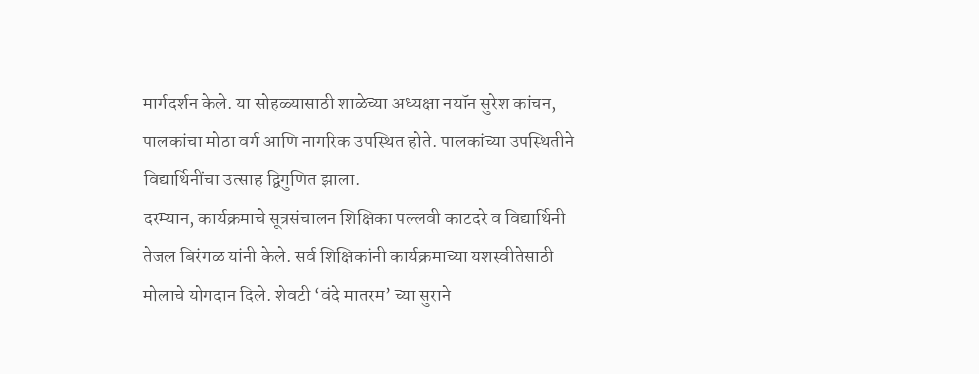मार्गदर्शन केले. या सोहळ्यासाठी शाळेच्या अध्यक्षा नयॉन सुरेश कांचन, पालकांचा मोठा वर्ग आणि नागरिक उपस्थित होते. पालकांच्या उपस्थितीने विद्यार्थिनींचा उत्साह द्विगुणित झाला.
दरम्यान, कार्यक्रमाचे सूत्रसंचालन शिक्षिका पल्लवी काटदरे व विद्यार्थिनी तेजल बिरंगळ यांनी केले. सर्व शिक्षिकांनी कार्यक्रमाच्या यशस्वीतेसाठी मोलाचे योगदान दिले. शेवटी ‘वंदे मातरम’ च्या सुराने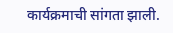कार्यक्रमाची सांगता झाली.